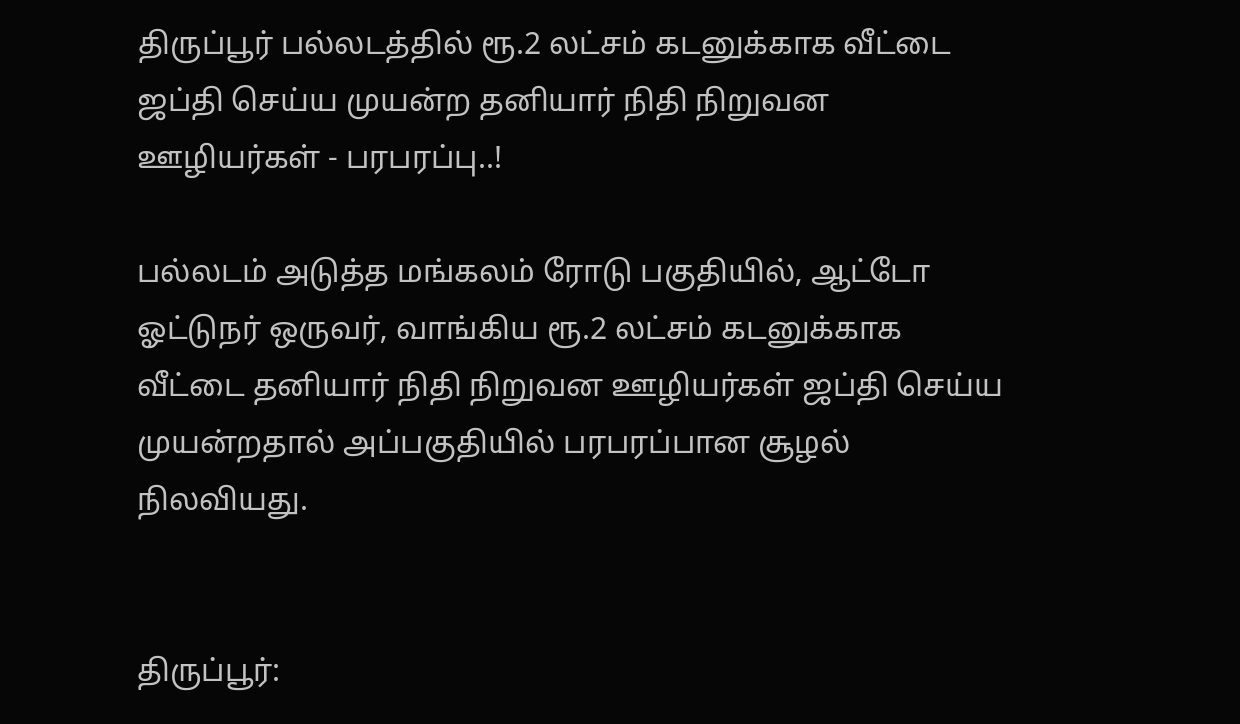திருப்பூர் பல்லடத்தில் ரூ.2 லட்சம் கடனுக்காக வீட்டை ஜப்தி செய்ய முயன்ற தனியார் நிதி நிறுவன ஊழியர்கள் - பரபரப்பு..!

பல்லடம் அடுத்த மங்கலம் ரோடு பகுதியில், ஆட்டோ ஓட்டுநர் ஒருவர், வாங்கிய ரூ.2 லட்சம் கடனுக்காக வீட்டை தனியார் நிதி நிறுவன ஊழியர்கள் ஜப்தி செய்ய முயன்றதால் அப்பகுதியில் பரபரப்பான சூழல் நிலவியது.


திருப்பூர்: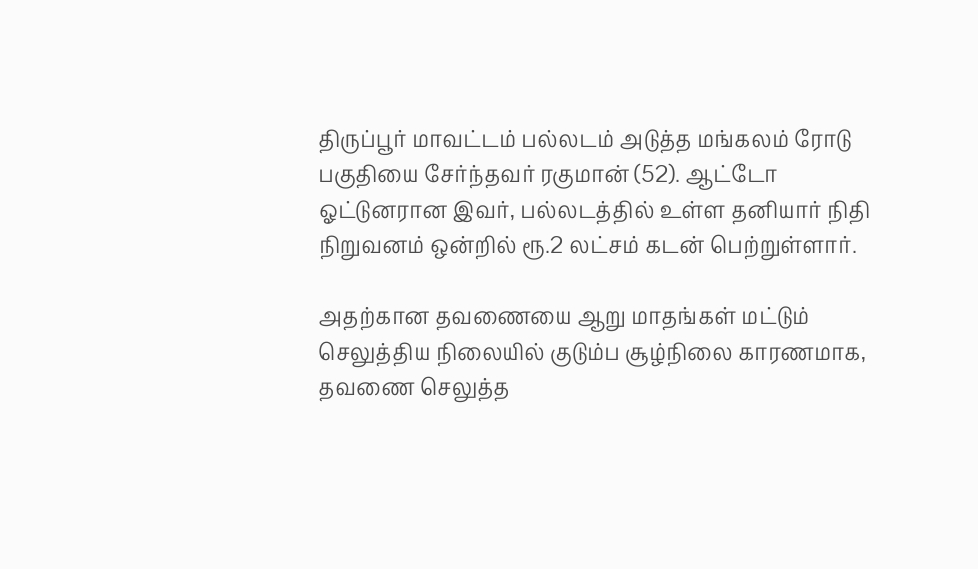திருப்பூர் மாவட்டம் பல்லடம் அடுத்த மங்கலம் ரோடு பகுதியை சேர்ந்தவர் ரகுமான் (52). ஆட்டோ ஓட்டுனரான இவர், பல்லடத்தில் உள்ள தனியார் நிதி நிறுவனம் ஒன்றில் ரூ.2 லட்சம் கடன் பெற்றுள்ளார்.

அதற்கான தவணையை ஆறு மாதங்கள் மட்டும் செலுத்திய நிலையில் குடும்ப சூழ்நிலை காரணமாக, தவணை செலுத்த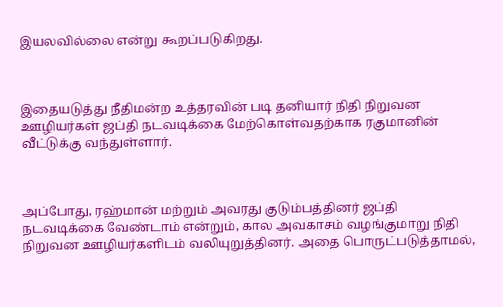இயலவில்லை என்று கூறப்படுகிறது.



இதையடுத்து நீதிமன்ற உத்தரவின் படி தனியார் நிதி நிறுவன ஊழியர்கள் ஜப்தி நடவடிக்கை மேற்கொள்வதற்காக ரகுமானின் வீட்டுக்கு வந்துள்ளார்.



அப்போது, ரஹ்மான் மற்றும் அவரது குடும்பத்தினர் ஜப்தி நடவடிக்கை வேண்டாம் என்றும், கால அவகாசம் வழங்குமாறு நிதி நிறுவன ஊழியர்களிடம் வலியுறுத்தினர். அதை பொருட்படுத்தாமல்,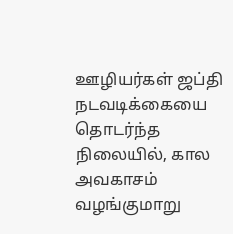ஊழியர்கள் ஜப்தி நடவடிக்கையை தொடர்ந்த நிலையில், கால அவகாசம் வழங்குமாறு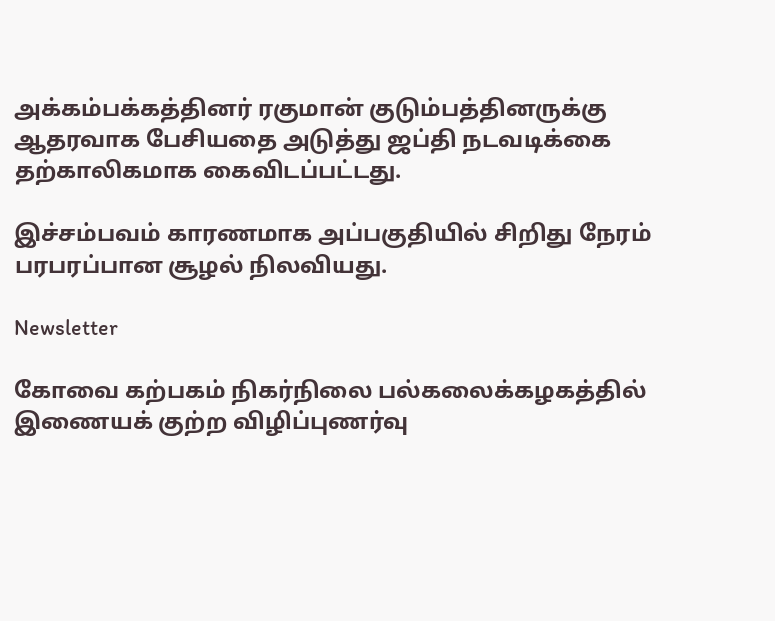அக்கம்பக்கத்தினர் ரகுமான் குடும்பத்தினருக்கு ஆதரவாக பேசியதை அடுத்து ஜப்தி நடவடிக்கை தற்காலிகமாக கைவிடப்பட்டது.

இச்சம்பவம் காரணமாக அப்பகுதியில் சிறிது நேரம் பரபரப்பான சூழல் நிலவியது.

Newsletter

கோவை கற்பகம் நிகர்நிலை பல்கலைக்கழகத்தில் இணையக் குற்ற விழிப்புணர்வு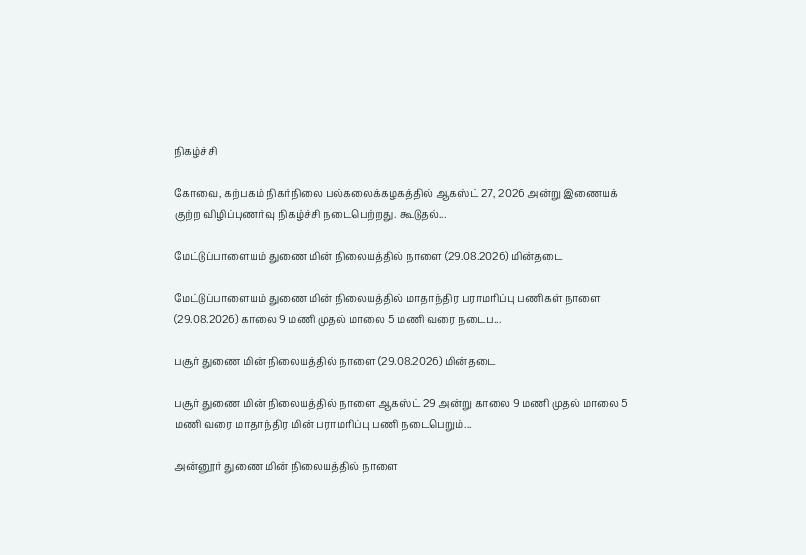நிகழ்ச்சி

கோவை, கற்பகம் நிகர்நிலை பல்கலைக்கழகத்தில் ஆகஸ்ட் 27, 2026 அன்று இணையக் குற்ற விழிப்புணர்வு நிகழ்ச்சி நடைபெற்றது. கூடுதல்...

மேட்டுப்பாளையம் துணை மின் நிலையத்தில் நாளை (29.08.2026) மின்தடை

மேட்டுப்பாளையம் துணை மின் நிலையத்தில் மாதாந்திர பராமரிப்பு பணிகள் நாளை (29.08.2026) காலை 9 மணி முதல் மாலை 5 மணி வரை நடைப...

பசூர் துணை மின் நிலையத்தில் நாளை (29.08.2026) மின்தடை

பசூர் துணை மின் நிலையத்தில் நாளை ஆகஸ்ட் 29 அன்று காலை 9 மணி முதல் மாலை 5 மணி வரை மாதாந்திர மின் பராமரிப்பு பணி நடைபெறும்...

அன்னூர் துணை மின் நிலையத்தில் நாளை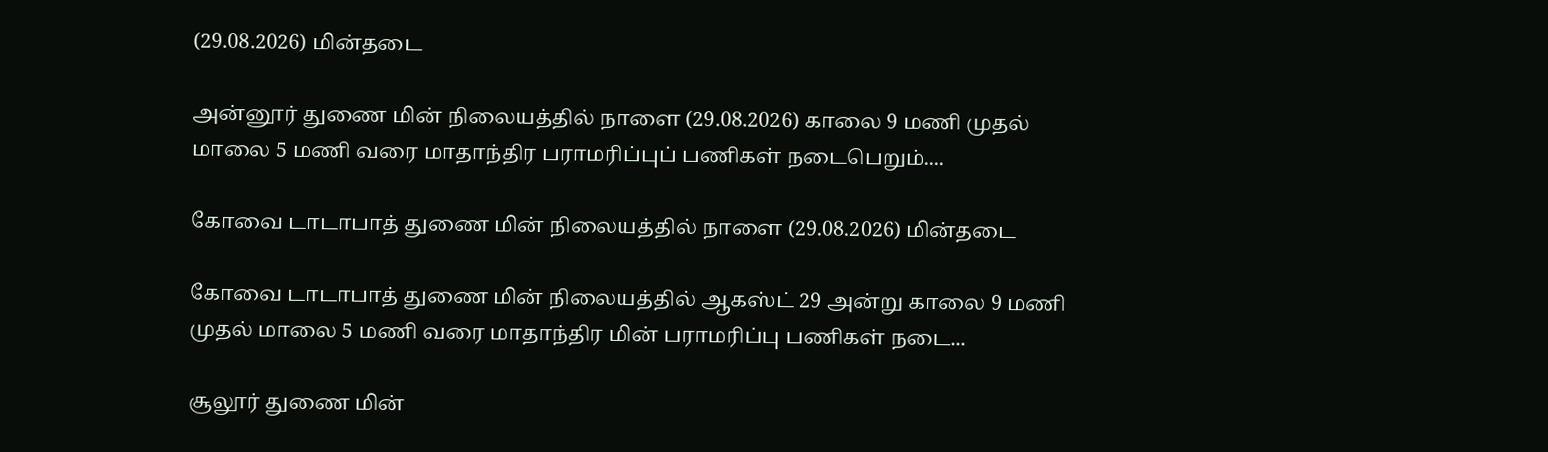(29.08.2026) மின்தடை

அன்னூர் துணை மின் நிலையத்தில் நாளை (29.08.2026) காலை 9 மணி முதல் மாலை 5 மணி வரை மாதாந்திர பராமரிப்புப் பணிகள் நடைபெறும்....

கோவை டாடாபாத் துணை மின் நிலையத்தில் நாளை (29.08.2026) மின்தடை

கோவை டாடாபாத் துணை மின் நிலையத்தில் ஆகஸ்ட் 29 அன்று காலை 9 மணி முதல் மாலை 5 மணி வரை மாதாந்திர மின் பராமரிப்பு பணிகள் நடை...

சூலூர் துணை மின்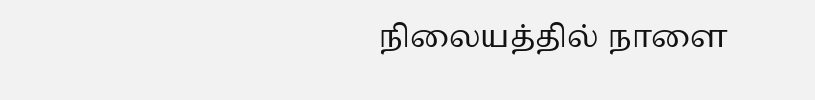நிலையத்தில் நாளை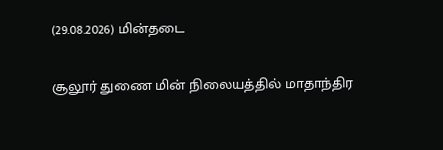(29.08.2026) மின்தடை

சூலூர் துணை மின் நிலையத்தில் மாதாந்திர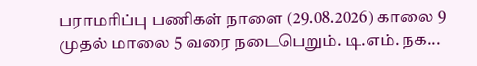பராமரிப்பு பணிகள் நாளை (29.08.2026) காலை 9 முதல் மாலை 5 வரை நடைபெறும். டி.எம். நக...